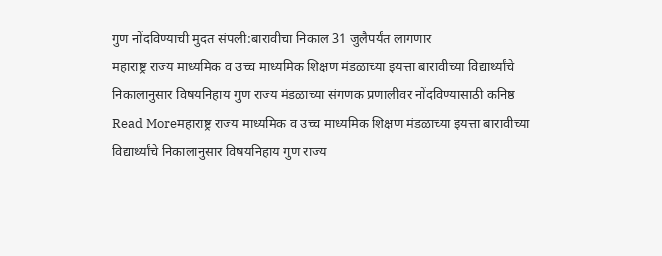गुण नोंदविण्याची मुदत संपली:बारावीचा निकाल 31 जुलैपर्यंत लागणार
महाराष्ट्र राज्य माध्यमिक व उच्च माध्यमिक शिक्षण मंडळाच्या इयत्ता बारावीच्या विद्यार्थ्यांचे निकालानुसार विषयनिहाय गुण राज्य मंडळाच्या संगणक प्रणालीवर नोंदविण्यासाठी कनिष्ठ
Read Moreमहाराष्ट्र राज्य माध्यमिक व उच्च माध्यमिक शिक्षण मंडळाच्या इयत्ता बारावीच्या विद्यार्थ्यांचे निकालानुसार विषयनिहाय गुण राज्य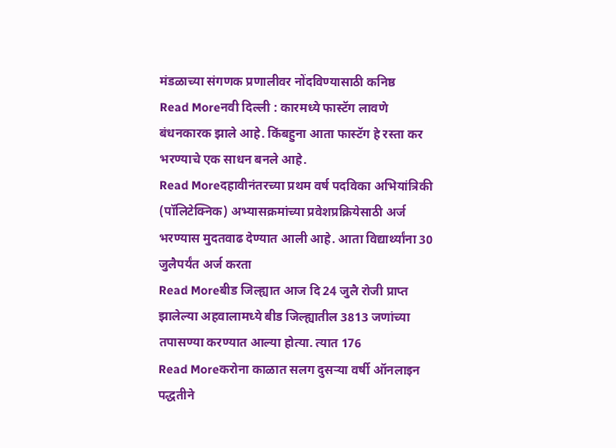मंडळाच्या संगणक प्रणालीवर नोंदविण्यासाठी कनिष्ठ
Read Moreनवी दिल्ली : कारमध्ये फास्टॅग लावणे बंधनकारक झाले आहे. किंबहुना आता फास्टॅग हे रस्ता कर भरण्याचे एक साधन बनले आहे.
Read Moreदहावीनंतरच्या प्रथम वर्ष पदविका अभियांत्रिकी (पॉलिटेक्निक) अभ्यासक्रमांच्या प्रवेशप्रक्रियेसाठी अर्ज भरण्यास मुदतवाढ देण्यात आली आहे. आता विद्यार्थ्यांना 30 जुलैपर्यंत अर्ज करता
Read Moreबीड जिल्ह्यात आज दि 24 जुलै रोजी प्राप्त झालेल्या अहवालामध्ये बीड जिल्ह्यातील 3813 जणांच्या तपासण्या करण्यात आल्या होत्या. त्यात 176
Read Moreकरोना काळात सलग दुसऱ्या वर्षी ऑनलाइन पद्धतीने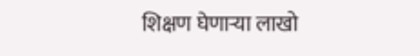शिक्षण घेणाऱ्या लाखो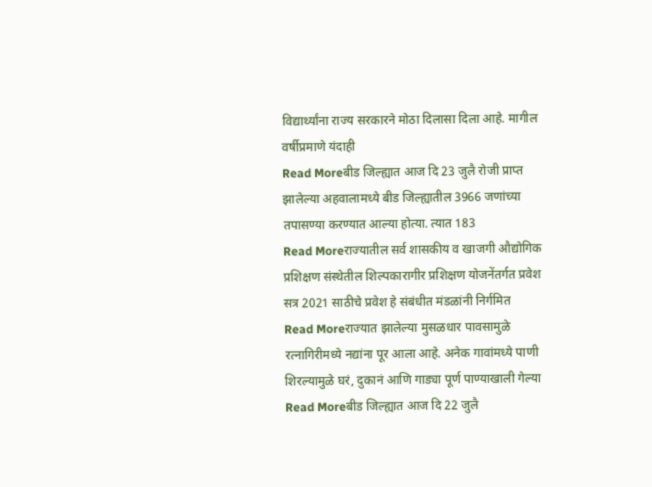विद्यार्थ्यांना राज्य सरकारने मोठा दिलासा दिला आहे. मागील वर्षीप्रमाणे यंदाही
Read Moreबीड जिल्ह्यात आज दि 23 जुलै रोजी प्राप्त झालेल्या अहवालामध्ये बीड जिल्ह्यातील 3966 जणांच्या तपासण्या करण्यात आल्या होत्या. त्यात 183
Read Moreराज्यातील सर्व शासकीय व खाजगी औद्योगिक प्रशिक्षण संस्थेतील शिल्पकारागीर प्रशिक्षण योजनेंतर्गत प्रवेश सत्र 2021 साठीचे प्रवेश हे संबंधीत मंडळांनी निर्गमित
Read Moreराज्यात झालेल्या मुसळधार पावसामुळे रत्नागिरीमध्ये नद्यांना पूर आला आहे. अनेक गावांमध्ये पाणी शिरल्यामुळे घरं, दुकानं आणि गाड्या पूर्ण पाण्याखाली गेल्या
Read Moreबीड जिल्ह्यात आज दि 22 जुलै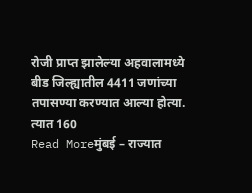रोजी प्राप्त झालेल्या अहवालामध्ये बीड जिल्ह्यातील 4411 जणांच्या तपासण्या करण्यात आल्या होत्या. त्यात 160
Read Moreमुंबई – राज्यात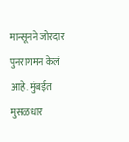मान्सूनने जोरदार पुनरागमन केलं आहे. मुंबईत मुसळधार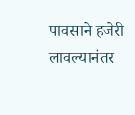पावसाने हजेरी लावल्यानंतर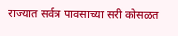राज्यात सर्वत्र पावसाच्या सरी कोसळत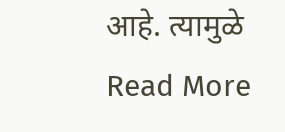आहे. त्यामुळे
Read More